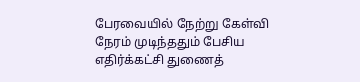பேரவையில் நேற்று கேள்வி நேரம் முடிந்ததும் பேசிய எதிர்க்கட்சி துணைத்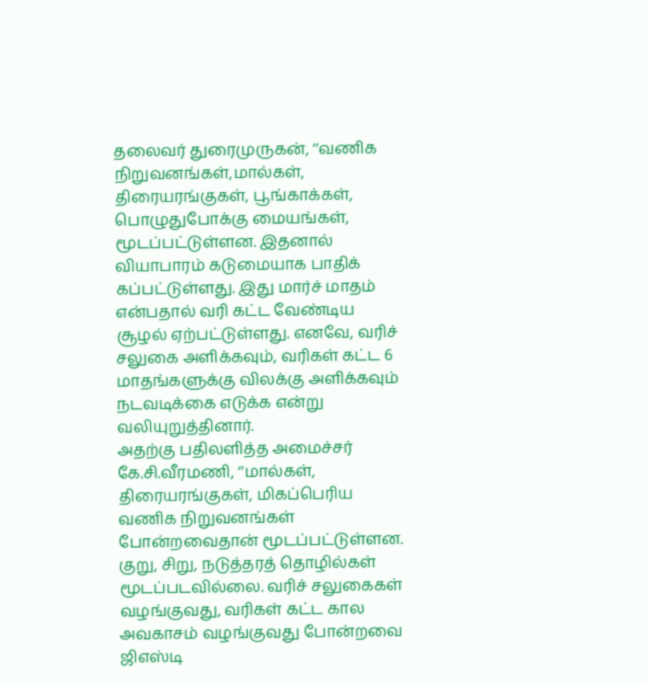தலைவர் துரைமுருகன், ‘‘வணிக நிறுவனங்கள்,மால்கள், திரையரங்குகள், பூங்காக்கள், பொழுதுபோக்கு மையங்கள், மூடப்பட்டுள்ளன. இதனால் வியாபாரம் கடுமையாக பாதிக் கப்பட்டுள்ளது. இது மார்ச் மாதம் என்பதால் வரி கட்ட வேண்டிய சூழல் ஏற்பட்டுள்ளது. எனவே, வரிச் சலுகை அளிக்கவும், வரிகள் கட்ட 6 மாதங்களுக்கு விலக்கு அளிக்கவும் நடவடிக்கை எடுக்க என்று வலியுறுத்தினார்.
அதற்கு பதிலளித்த அமைச்சர் கே.சி.வீரமணி, ‘‘மால்கள், திரையரங்குகள், மிகப்பெரிய வணிக நிறுவனங்கள் போன்றவைதான் மூடப்பட்டுள்ளன. குறு, சிறு, நடுத்தரத் தொழில்கள் மூடப்படவில்லை. வரிச் சலுகைகள் வழங்குவது, வரிகள் கட்ட கால அவகாசம் வழங்குவது போன்றவை ஜிஎஸ்டி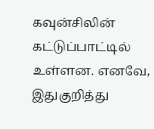கவுன்சிலின் கட்டுப்பாட்டில் உள்ளன. எனவே, இதுகுறித்து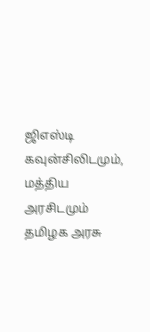ஜிஎஸ்டி கவுன்சிலிடமும், மத்திய அரசிடமும் தமிழக அரசு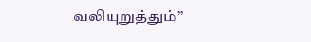வலியுறுத்தும்’’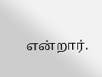என்றார்.